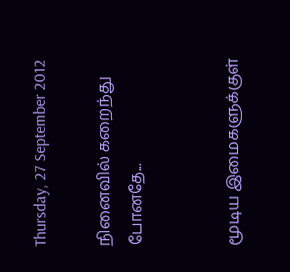Thursday, 27 September 2012

நினைவில் கறைந்து போனதே...


மூடிய இமைகளுக்குள்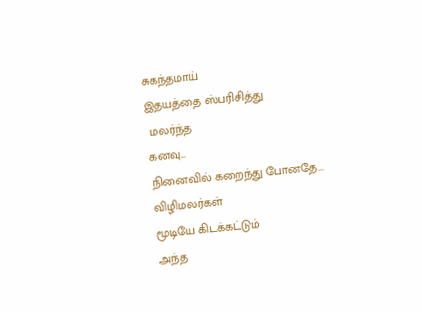சுகந்தமாய்
இதயத்தை ஸ்பரிசித்து
 மலர்ந்த
கனவு...
நினைவில் கறைந்து போனதே...
விழிமலர்கள்
மூடியே கிடக்கட்டும்
அந்த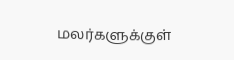மலர்களுக்குள்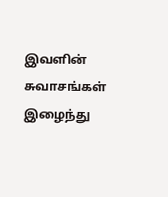இவளின் சுவாசங்கள்
இழைந்து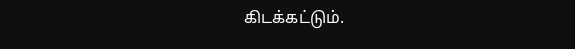கிடக்கட்டும்.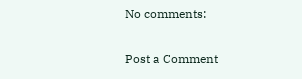No comments:

Post a Comment